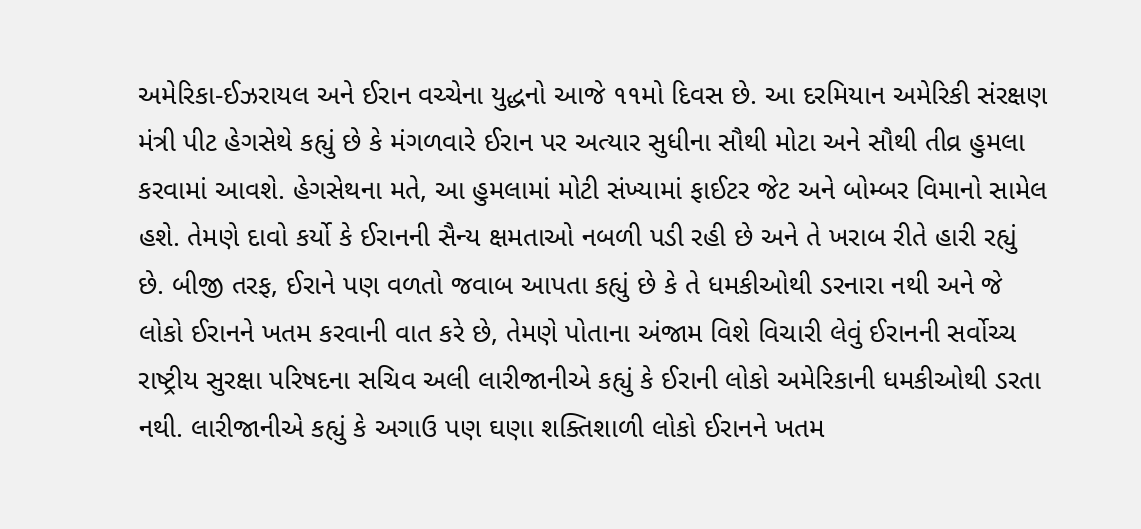અમેરિકા-ઈઝરાયલ અને ઈરાન વચ્ચેના યુદ્ધનો આજે ૧૧મો દિવસ છે. આ દરમિયાન અમેરિકી સંરક્ષણ મંત્રી પીટ હેગસેથે કહ્યું છે કે મંગળવારે ઈરાન પર અત્યાર સુધીના સૌથી મોટા અને સૌથી તીવ્ર હુમલા કરવામાં આવશે. હેગસેથના મતે, આ હુમલામાં મોટી સંખ્યામાં ફાઈટર જેટ અને બોમ્બર વિમાનો સામેલ હશે. તેમણે દાવો કર્યો કે ઈરાનની સૈન્ય ક્ષમતાઓ નબળી પડી રહી છે અને તે ખરાબ રીતે હારી રહ્યું છે. બીજી તરફ, ઈરાને પણ વળતો જવાબ આપતા કહ્યું છે કે તે ધમકીઓથી ડરનારા નથી અને જે લોકો ઈરાનને ખતમ કરવાની વાત કરે છે, તેમણે પોતાના અંજામ વિશે વિચારી લેવું ઈરાનની સર્વોચ્ચ રાષ્ટ્રીય સુરક્ષા પરિષદના સચિવ અલી લારીજાનીએ કહ્યું કે ઈરાની લોકો અમેરિકાની ધમકીઓથી ડરતા નથી. લારીજાનીએ કહ્યું કે અગાઉ પણ ઘણા શક્તિશાળી લોકો ઈરાનને ખતમ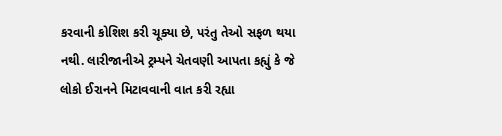કરવાની કોશિશ કરી ચૂક્યા છે, પરંતુ તેઓ સફળ થયા નથી. લારીજાનીએ ટ્રમ્પને ચેતવણી આપતા કહ્યું કે જે લોકો ઈરાનને મિટાવવાની વાત કરી રહ્યા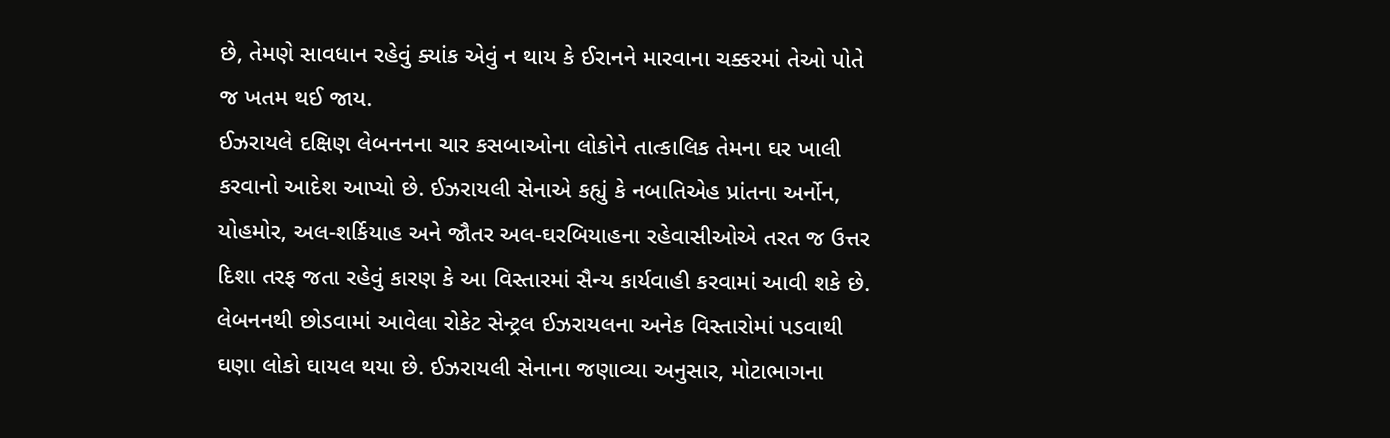છે, તેમણે સાવધાન રહેવું ક્યાંક એવું ન થાય કે ઈરાનને મારવાના ચક્કરમાં તેઓ પોતે જ ખતમ થઈ જાય.
ઈઝરાયલે દક્ષિણ લેબનનના ચાર કસબાઓના લોકોને તાત્કાલિક તેમના ઘર ખાલી કરવાનો આદેશ આપ્યો છે. ઈઝરાયલી સેનાએ કહ્યું કે નબાતિએહ પ્રાંતના અર્નોન, યોહમોર, અલ-શર્કિયાહ અને જૌતર અલ-ઘરબિયાહના રહેવાસીઓએ તરત જ ઉત્તર દિશા તરફ જતા રહેવું કારણ કે આ વિસ્તારમાં સૈન્ય કાર્યવાહી કરવામાં આવી શકે છે. લેબનનથી છોડવામાં આવેલા રોકેટ સેન્ટ્રલ ઈઝરાયલના અનેક વિસ્તારોમાં પડવાથી ઘણા લોકો ઘાયલ થયા છે. ઈઝરાયલી સેનાના જણાવ્યા અનુસાર, મોટાભાગના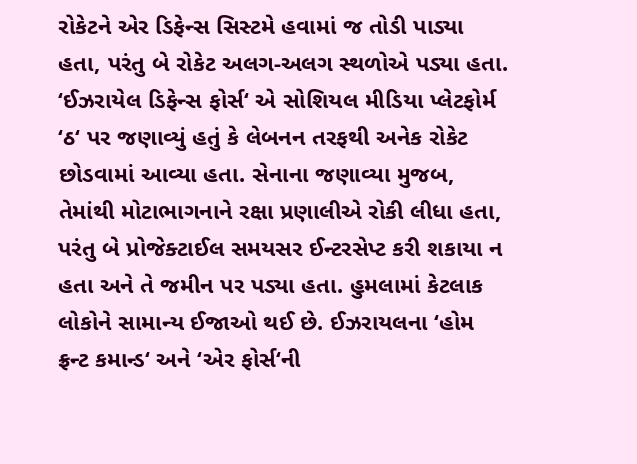રોકેટને એર ડિફેન્સ સિસ્ટમે હવામાં જ તોડી પાડ્યા હતા, પરંતુ બે રોકેટ અલગ-અલગ સ્થળોએ પડ્યા હતા. ‘ઈઝરાયેલ ડિફેન્સ ફોર્સ‘ એ સોશિયલ મીડિયા પ્લેટફોર્મ ‘ઠ‘ પર જણાવ્યું હતું કે લેબનન તરફથી અનેક રોકેટ છોડવામાં આવ્યા હતા. સેનાના જણાવ્યા મુજબ, તેમાંથી મોટાભાગનાને રક્ષા પ્રણાલીએ રોકી લીધા હતા, પરંતુ બે પ્રોજેક્ટાઈલ સમયસર ઈન્ટરસેપ્ટ કરી શકાયા ન હતા અને તે જમીન પર પડ્યા હતા. હુમલામાં કેટલાક લોકોને સામાન્ય ઈજાઓ થઈ છે. ઈઝરાયલના ‘હોમ ફ્રન્ટ કમાન્ડ‘ અને ‘એર ફોર્સ‘ની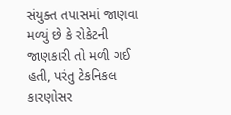સંયુક્ત તપાસમાં જાણવા મળ્યું છે કે રોકેટની જાણકારી તો મળી ગઈ હતી, પરંતુ ટેકનિકલ કારણોસર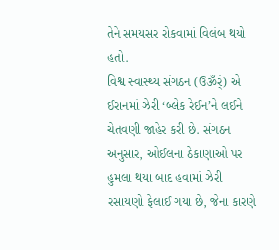તેને સમયસર રોકવામાં વિલંબ થયો હતો.
વિશ્વ સ્વાસ્થ્ય સંગઠન (ઉૐર્ં) એ ઈરાનમાં ઝેરી ‘બ્લેક રેઈન’ને લઈને ચેતવણી જાહેર કરી છે. સંગઠન અનુસાર, ઓઈલના ઠેકાણાઓ પર હુમલા થયા બાદ હવામાં ઝેરી રસાયણો ફેલાઈ ગયા છે, જેના કારણે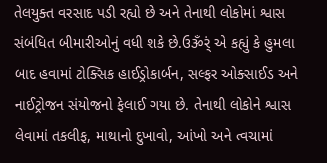તેલયુક્ત વરસાદ પડી રહ્યો છે અને તેનાથી લોકોમાં શ્વાસ સંબંધિત બીમારીઓનું વધી શકે છે.ઉૐર્ં એ કહ્યું કે હુમલા બાદ હવામાં ટોક્સિક હાઈડ્રોકાર્બન, સલ્ફર ઓક્સાઈડ અને નાઈટ્રોજન સંયોજનો ફેલાઈ ગયા છે. તેનાથી લોકોને શ્વાસ લેવામાં તકલીફ, માથાનો દુખાવો, આંખો અને ત્વચામાં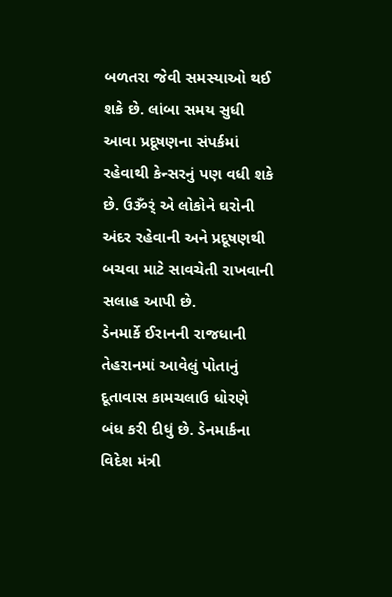બળતરા જેવી સમસ્યાઓ થઈ શકે છે. લાંબા સમય સુધી આવા પ્રદૂષણના સંપર્કમાં રહેવાથી કેન્સરનું પણ વધી શકે છે. ઉૐર્ં એ લોકોને ઘરોની અંદર રહેવાની અને પ્રદૂષણથી બચવા માટે સાવચેતી રાખવાની સલાહ આપી છે.
ડેનમાર્કે ઈરાનની રાજધાની તેહરાનમાં આવેલું પોતાનું દૂતાવાસ કામચલાઉ ધોરણે બંધ કરી દીધું છે. ડેનમાર્કના વિદેશ મંત્રી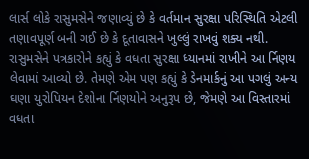લાર્સ લોકે રાસુમસેને જણાવ્યું છે કે વર્તમાન સુરક્ષા પરિસ્થિતિ એટલી તણાવપૂર્ણ બની ગઈ છે કે દૂતાવાસને ખુલ્લું રાખવું શક્ય નથી. રાસુમસેને પત્રકારોને કહ્યું કે વધતા સુરક્ષા ધ્યાનમાં રાખીને આ ર્નિણય લેવામાં આવ્યો છે. તેમણે એમ પણ કહ્યું કે ડેનમાર્કનું આ પગલું અન્ય ઘણા યુરોપિયન દેશોના ર્નિણયોને અનુરૂપ છે, જેમણે આ વિસ્તારમાં વધતા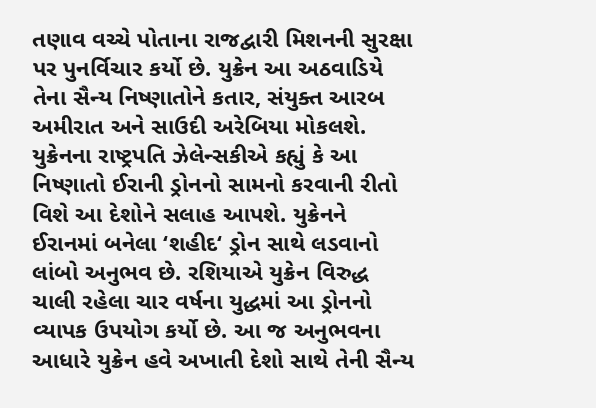તણાવ વચ્ચે પોતાના રાજદ્વારી મિશનની સુરક્ષા પર પુનર્વિચાર કર્યો છે. યુક્રેન આ અઠવાડિયે તેના સૈન્ય નિષ્ણાતોને કતાર, સંયુક્ત આરબ અમીરાત અને સાઉદી અરેબિયા મોકલશે. યુક્રેનના રાષ્ટ્રપતિ ઝેલેન્સકીએ કહ્યું કે આ નિષ્ણાતો ઈરાની ડ્રોનનો સામનો કરવાની રીતો વિશે આ દેશોને સલાહ આપશે. યુક્રેનને ઈરાનમાં બનેલા ‘શહીદ‘ ડ્રોન સાથે લડવાનો લાંબો અનુભવ છે. રશિયાએ યુક્રેન વિરુદ્ધ ચાલી રહેલા ચાર વર્ષના યુદ્ધમાં આ ડ્રોનનો વ્યાપક ઉપયોગ કર્યો છે. આ જ અનુભવના આધારે યુક્રેન હવે અખાતી દેશો સાથે તેની સૈન્ય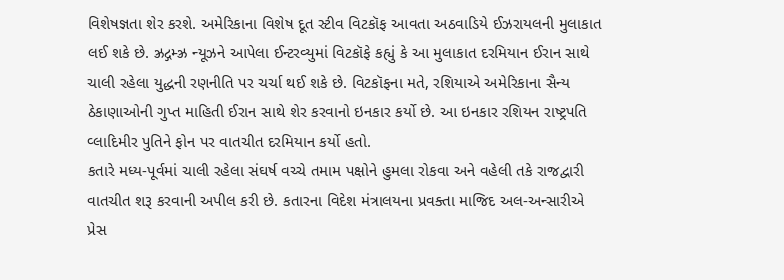વિશેષજ્ઞતા શેર કરશે. અમેરિકાના વિશેષ દૂત સ્ટીવ વિટકૉફ આવતા અઠવાડિયે ઈઝરાયલની મુલાકાત લઈ શકે છે. ઝ્રદ્ગમ્ઝ્ર ન્યૂઝને આપેલા ઈન્ટરવ્યુમાં વિટકૉફે કહ્યું કે આ મુલાકાત દરમિયાન ઈરાન સાથે ચાલી રહેલા યુદ્ધની રણનીતિ પર ચર્ચા થઈ શકે છે. વિટકૉફના મતે, રશિયાએ અમેરિકાના સૈન્ય ઠેકાણાઓની ગુપ્ત માહિતી ઈરાન સાથે શેર કરવાનો ઇનકાર કર્યો છે. આ ઇનકાર રશિયન રાષ્ટ્રપતિ વ્લાદિમીર પુતિને ફોન પર વાતચીત દરમિયાન કર્યો હતો.
કતારે મધ્ય-પૂર્વમાં ચાલી રહેલા સંઘર્ષ વચ્ચે તમામ પક્ષોને હુમલા રોકવા અને વહેલી તકે રાજદ્વારી વાતચીત શરૂ કરવાની અપીલ કરી છે. કતારના વિદેશ મંત્રાલયના પ્રવક્તા માજિદ અલ-અન્સારીએ પ્રેસ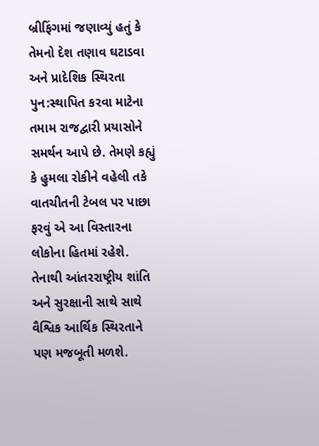બ્રીફિંગમાં જણાવ્યું હતું કે તેમનો દેશ તણાવ ઘટાડવા અને પ્રાદેશિક સ્થિરતા પુન:સ્થાપિત કરવા માટેના તમામ રાજદ્વારી પ્રયાસોને સમર્થન આપે છે. તેમણે કહ્યું કે હુમલા રોકીને વહેલી તકે વાતચીતની ટેબલ પર પાછા ફરવું એ આ વિસ્તારના લોકોના હિતમાં રહેશે. તેનાથી આંતરરાષ્ટ્રીય શાંતિ અને સુરક્ષાની સાથે સાથે વૈશ્વિક આર્થિક સ્થિરતાને પણ મજબૂતી મળશે.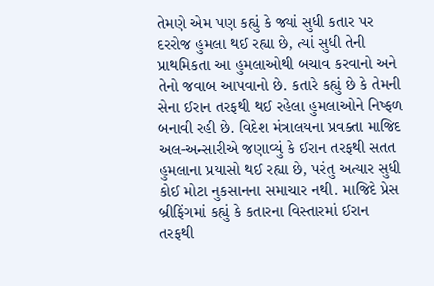તેમણે એમ પણ કહ્યું કે જ્યાં સુધી કતાર પર દરરોજ હુમલા થઈ રહ્યા છે, ત્યાં સુધી તેની પ્રાથમિકતા આ હુમલાઓથી બચાવ કરવાનો અને તેનો જવાબ આપવાનો છે. કતારે કહ્યું છે કે તેમની સેના ઈરાન તરફથી થઈ રહેલા હુમલાઓને નિષ્ફળ બનાવી રહી છે. વિદેશ મંત્રાલયના પ્રવક્તા માજિદ અલ-અન્સારીએ જણાવ્યું કે ઈરાન તરફથી સતત હુમલાના પ્રયાસો થઈ રહ્યા છે, પરંતુ અત્યાર સુધી કોઈ મોટા નુકસાનના સમાચાર નથી. માજિદે પ્રેસ બ્રીફિંગમાં કહ્યું કે કતારના વિસ્તારમાં ઈરાન તરફથી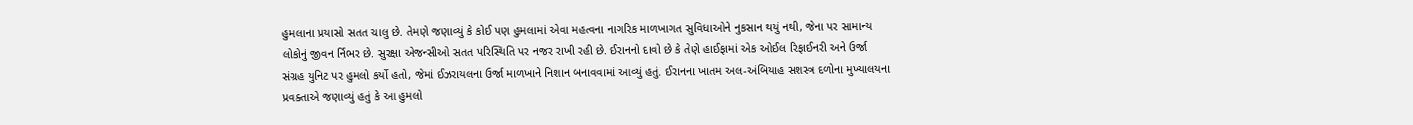હુમલાના પ્રયાસો સતત ચાલુ છે. તેમણે જણાવ્યું કે કોઈ પણ હુમલામાં એવા મહત્વના નાગરિક માળખાગત સુવિધાઓને નુકસાન થયું નથી, જેના પર સામાન્ય લોકોનું જીવન ર્નિભર છે. સુરક્ષા એજન્સીઓ સતત પરિસ્થિતિ પર નજર રાખી રહી છે. ઈરાનનો દાવો છે કે તેણે હાઈફામાં એક ઓઈલ રિફાઈનરી અને ઉર્જા સંગ્રહ યુનિટ પર હુમલો કર્યો હતો, જેમાં ઈઝરાયલના ઉર્જા માળખાને નિશાન બનાવવામાં આવ્યું હતું. ઈરાનના ખાતમ અલ-અંબિયાહ સશસ્ત્ર દળોના મુખ્યાલયના પ્રવક્તાએ જણાવ્યું હતું કે આ હુમલો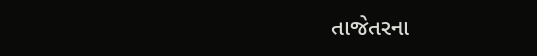તાજેતરના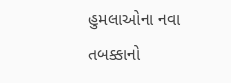હુમલાઓના નવા તબક્કાનો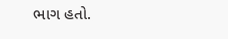ભાગ હતો.